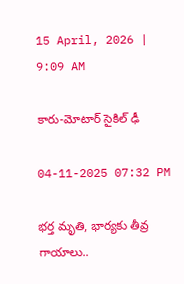15 April, 2026 | 9:09 AM

కారు-మోటార్ సైకిల్ ఢీ

04-11-2025 07:32 PM

భర్త మృతి, భార్యకు తీవ్ర గాయాలు..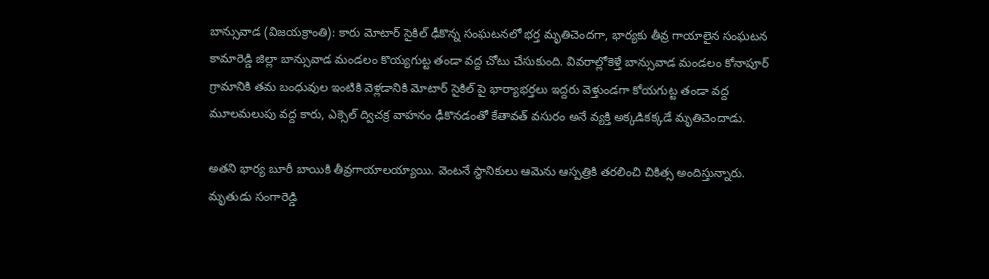బాన్సువాడ (విజయక్రాంతి): కారు మోటార్ సైకిల్ ఢీకొన్న సంఘటనలో భర్త మృతిచెందగా, భార్యకు తీవ్ర గాయాలైన సంఘటన కామారెడ్డి జిల్లా బాన్సువాడ మండలం కొయ్యగుట్ట తండా వద్ద చోటు చేసుకుంది. వివరాల్లోకెళ్తే బాన్సువాడ మండలం కోనాపూర్ గ్రామానికి తమ బంధువుల ఇంటికి వెళ్లడానికి మోటార్ సైకిల్ పై భార్యాభర్తలు ఇద్దరు వెళ్తుండగా కోయగుట్ట తండా వద్ద మూలమలుపు వద్ద కారు, ఎక్సెల్ ద్విచక్ర వాహనం ఢీకొనడంతో కేతావత్ వసురం అనే వ్యక్తి అక్కడికక్కడే మృతిచెందాడు.

అతని భార్య బూరీ బాయికి తీవ్రగాయాలయ్యాయి. వెంటనే స్థానికులు ఆమెను ఆస్పత్రికి తరలించి చికిత్స అందిస్తున్నారు. మృతుడు సంగారెడ్డి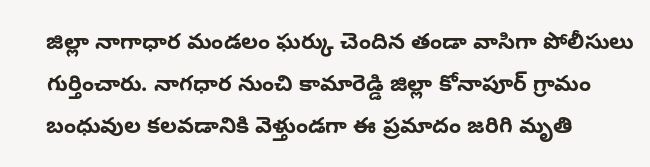జిల్లా నాగాధార మండలం ఘర్కు చెందిన తండా వాసిగా పోలీసులు గుర్తించారు. నాగధార నుంచి కామారెడ్డి జిల్లా కోనాపూర్ గ్రామం బంధువుల కలవడానికి వెళ్తుండగా ఈ ప్రమాదం జరిగి మృతి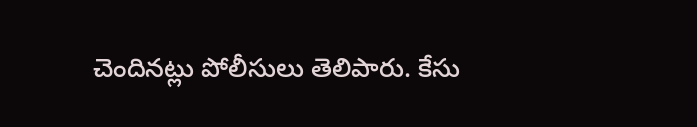చెందినట్లు పోలీసులు తెలిపారు. కేసు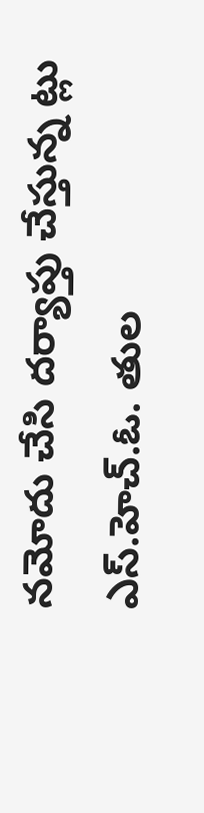నమోదు చేసి దర్యాప్తు చేస్తున్న ట్లు ఎస్.హెచ్.ఓ. తుల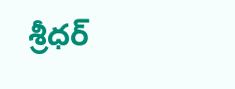శ్రీధర్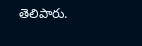తెలిపారు.